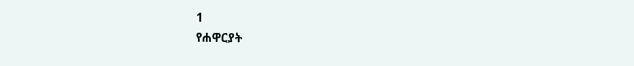1
የሐዋርያት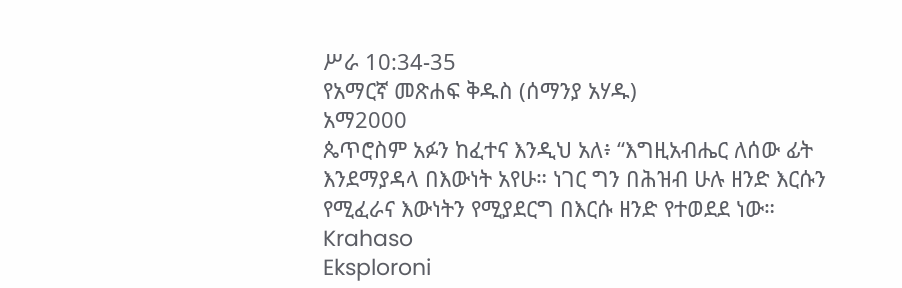ሥራ 10:34-35
የአማርኛ መጽሐፍ ቅዱስ (ሰማንያ አሃዱ)
አማ2000
ጴጥሮስም አፉን ከፈተና እንዲህ አለ፥ “እግዚአብሔር ለሰው ፊት እንደማያዳላ በእውነት አየሁ። ነገር ግን በሕዝብ ሁሉ ዘንድ እርሱን የሚፈራና እውነትን የሚያደርግ በእርሱ ዘንድ የተወደደ ነው።
Krahaso
Eksploroni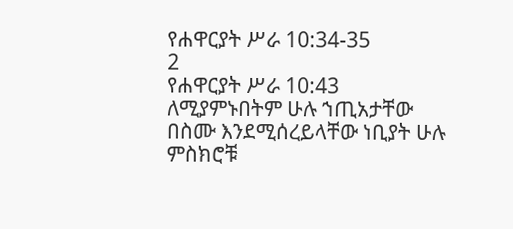የሐዋርያት ሥራ 10:34-35
2
የሐዋርያት ሥራ 10:43
ለሚያምኑበትም ሁሉ ኀጢአታቸው በስሙ እንደሚሰረይላቸው ነቢያት ሁሉ ምስክሮቹ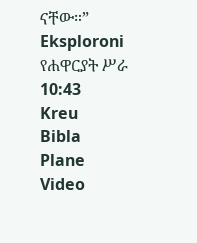ናቸው።”
Eksploroni የሐዋርያት ሥራ 10:43
Kreu
Bibla
Plane
Video